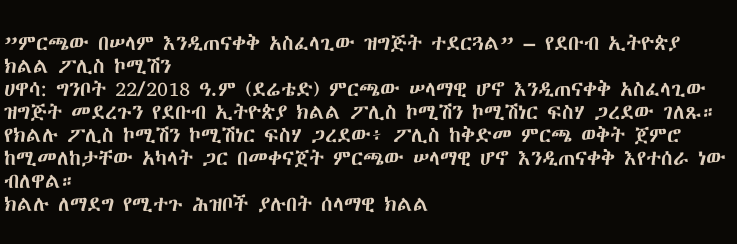”ምርጫው በሠላም እንዲጠናቀቅ አስፈላጊው ዝግጅት ተደርጓል” – የደቡብ ኢትዮጵያ ክልል ፖሊስ ኮሚሽን
ሀዋሳ: ግንቦት 22/2018 ዓ.ም (ደሬቴድ) ምርጫው ሠላማዊ ሆኖ እንዲጠናቀቅ አስፈላጊው ዝግጅት መደረጉን የደቡብ ኢትዮጵያ ክልል ፖሊስ ኮሚሽን ኮሚሽነር ፍስሃ ጋረደው ገለጹ።
የክልሉ ፖሊስ ኮሚሽን ኮሚሽነር ፍስሃ ጋረደው፥ ፖሊስ ከቅድመ ምርጫ ወቅት ጀምሮ ከሚመለከታቸው አካላት ጋር በመቀናጀት ምርጫው ሠላማዊ ሆኖ እንዲጠናቀቅ እየተሰራ ነው ብለዋል።
ክልሉ ለማደግ የሚተጉ ሕዝቦች ያሉበት ሰላማዊ ክልል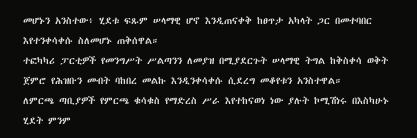መሆኑን አንስተው፥ ሂደቱ ፍጹም ሠላማዊ ሆኖ እንዲጠናቀቅ ከፀጥታ አካላት ጋር በመተባበር እየተንቀሳቀሱ ስለመሆኑ ጠቅሰዋል።
ተፎካካሪ ፓርቲዎች የመንግሥት ሥልጣንን ለመያዝ በሚያደርጉት ሠላማዊ ትግል ከቅስቀሳ ወቅት ጀምሮ የሕዝቡን መብት ባከበረ መልኩ እንዲንቀሳቀሱ ሲደረግ መቆየቱን አንስተዋል።
ለምርጫ ጣቢያዎች የምርጫ ቁሳቁስ የማድረስ ሥራ እየተከናወነ ነው ያሉት ኮሚሽነሩ በእስካሁኑ ሂደት ምንም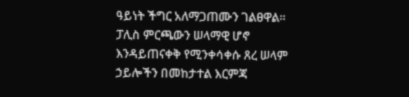ዓይነት ችግር አለማጋጠሙን ገልፀዋል።
ፓሊስ ምርጫውን ሠላማዊ ሆኖ እንዳይጠናቀቅ የሚንቀሳቀሱ ጸረ ሠላም ኃይሎችን በመከታተል እርምጃ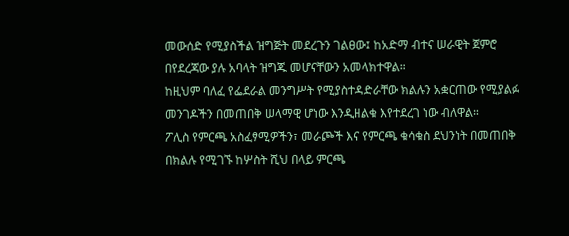መውሰድ የሚያስችል ዝግጅት መደረጉን ገልፀው፤ ከአድማ ብተና ሠራዊት ጀምሮ በየደረጃው ያሉ አባላት ዝግጁ መሆናቸውን አመላክተዋል።
ከዚህም ባለፈ የፌደራል መንግሥት የሚያስተዳድራቸው ክልሉን አቋርጠው የሚያልፉ መንገዶችን በመጠበቅ ሠላማዊ ሆነው እንዲዘልቁ እየተደረገ ነው ብለዋል።
ፖሊስ የምርጫ አስፈፃሚዎችን፣ መራጮች እና የምርጫ ቁሳቁስ ደህንነት በመጠበቅ በክልሉ የሚገኙ ከሦስት ሺህ በላይ ምርጫ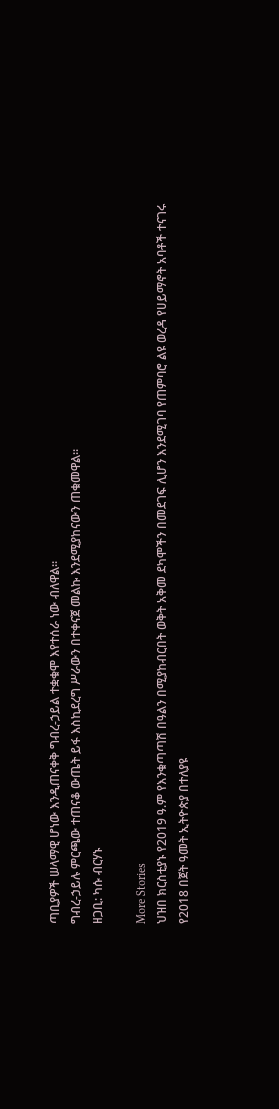ጣቢያዎች ሠላማዊ ሆነው እንዲጠናቀቅ ግብረ-ኃይል ተቋቁሞ እየተሰራ ነው ብለዋል።
ግብረ-ኃይሉ ምርጫው ተጠናቆ ውጤት ይፋ እስኪደረግ ሥራውን በተቀናጀ መልኩ እንደሚያከናውን ጠቁመዋል።
ዘጋቢ: ካሱ ብርሃኑ

More Stories
ህዝበ ክርስቲያኑ የ2019 ዓ.ም የእንቁጣጣሽ በዓልን በሚያከብርበት ወቅት አቅመ ደካሞችን በመደገፍ ሊሆን እንደሚገባ የጠምባሮ ልዩ ወረዳ የሀይማኖት አባቶች ተናገሩ
የ2018 በጀት ዓመት ኢትዮጵያ በተለያዩ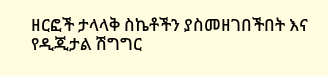ዘርፎች ታላላቅ ስኬቶችን ያስመዘገበችበት እና የዲጂታል ሽግግር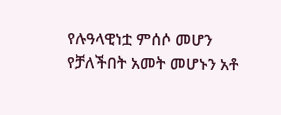የሉዓላዊነቷ ምሰሶ መሆን የቻለችበት አመት መሆኑን አቶ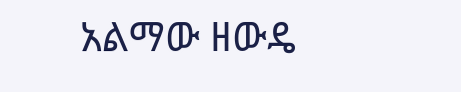አልማው ዘውዴ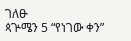ገለፁ
ጳጕሜን 5 “የነገው ቀን”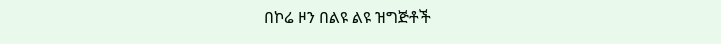በኮሬ ዞን በልዩ ልዩ ዝግጅቶች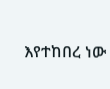እየተከበረ ነው